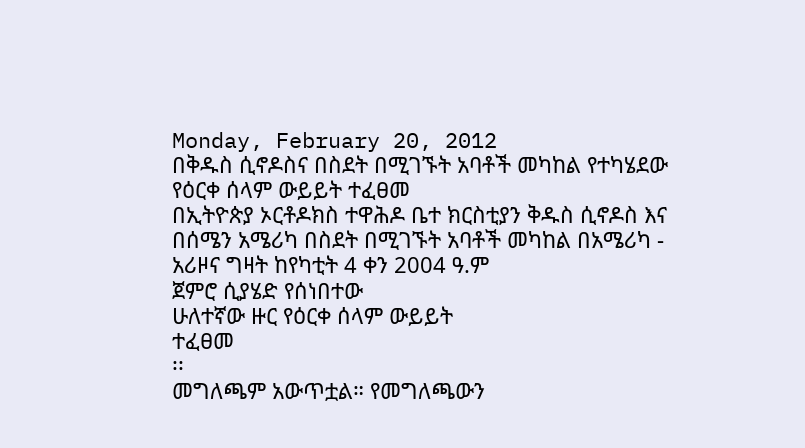Monday, February 20, 2012
በቅዱስ ሲኖዶስና በስደት በሚገኙት አባቶች መካከል የተካሄደው የዕርቀ ሰላም ውይይት ተፈፀመ
በኢትዮጵያ ኦርቶዶክስ ተዋሕዶ ቤተ ክርስቲያን ቅዱስ ሲኖዶስ እና በሰሜን አሜሪካ በስደት በሚገኙት አባቶች መካከል በአሜሪካ - አሪዞና ግዛት ከየካቲት 4 ቀን 2004 ዓ.ም
ጀምሮ ሲያሄድ የሰነበተው
ሁለተኛው ዙር የዕርቀ ሰላም ውይይት
ተፈፀመ
፡፡
መግለጫም አውጥቷል። የመግለጫውን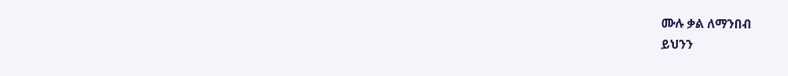ሙሉ ቃል ለማንበብ
ይህንን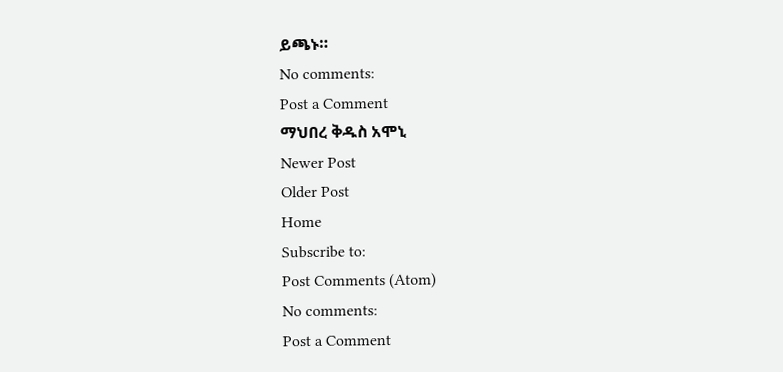ይጫኑ።
No comments:
Post a Comment
ማህበረ ቅዱስ አሞኒ
Newer Post
Older Post
Home
Subscribe to:
Post Comments (Atom)
No comments:
Post a Comment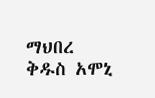ማህበረ ቅዱስ አሞኒ